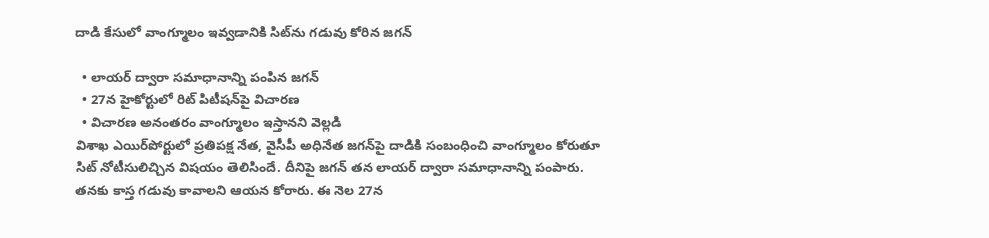దాడి కేసులో వాంగ్మూలం ఇవ్వడానికి సిట్‌ను గడువు కోరిన జగన్

  • లాయర్ ద్వారా సమాధానాన్ని పంపిన జగన్
  • 27న హైకోర్టులో రిట్ పిటీషన్‌పై విచారణ
  • విచారణ అనంతరం వాంగ్మూలం ఇస్తానని వెల్లడి
విశాఖ ఎయిర్‌పోర్టులో ప్రతిపక్ష నేత, వైసీపీ అధినేత జగన్‌పై దాడికి సంబంధించి వాంగ్మూలం కోరుతూ సిట్ నోటీసులిచ్చిన విషయం తెలిసిందే. దీనిపై జగన్ తన లాయర్ ద్వారా సమాధానాన్ని పంపారు. తనకు కాస్త గడువు కావాలని ఆయన కోరారు. ఈ నెల 27న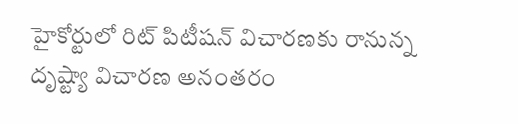హైకోర్టులో రిట్ పిటీషన్ విచారణకు రానున్న దృష్ట్యా విచారణ అనంతరం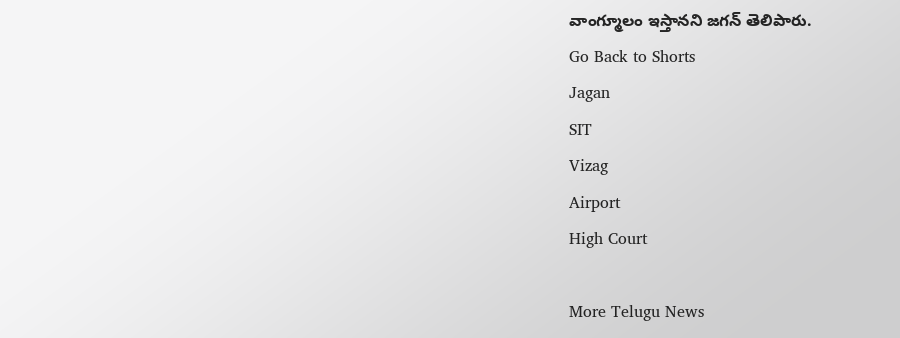వాంగ్మూలం ఇస్తానని జగన్ తెలిపారు.
Go Back to Shorts
Jagan
SIT
Vizag
Airport
High Court

More Telugu News